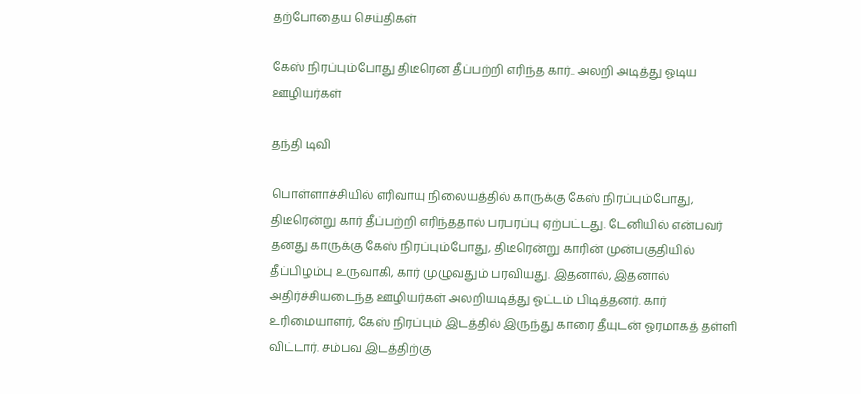தற்போதைய செய்திகள்

கேஸ் நிரப்பும்போது திடீரென தீப்பற்றி எரிந்த கார்.. அலறி அடித்து ஓடிய ஊழியர்கள்

தந்தி டிவி

பொள்ளாச்சியில் எரிவாயு நிலையத்தில் காருக்கு கேஸ் நிரப்பும்போது, திடீரென்று கார் தீப்பற்றி எரிந்ததால் பரபரப்பு ஏற்பட்டது. டேனியில் என்பவர் தனது காருக்கு கேஸ் நிரப்பும்போது, திடீரென்று காரின் முன்பகுதியில் தீப்பிழம்பு உருவாகி, கார் முழுவதும் பரவியது. இதனால், இதனால் அதிர்ச்சியடைந்த ஊழியர்கள் அலறியடித்து ஓட்டம் பிடித்தனர். கார் உரிமையாளர், கேஸ் நிரப்பும் இடத்தில் இருந்து காரை தீயுடன் ஓரமாகத் தள்ளி விட்டார். சம்பவ இடத்திற்கு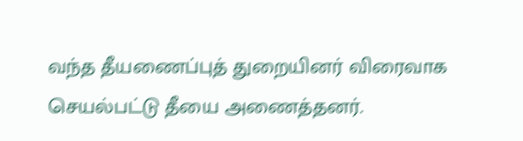வந்த தீயணைப்புத் துறையினர் விரைவாக செயல்பட்டு தீயை அணைத்தனர்.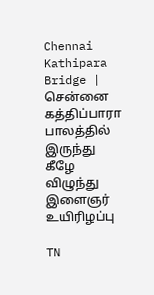Chennai Kathipara Bridge | சென்னை கத்திப்பாரா பாலத்தில் இருந்து கீழே விழுந்து இளைஞர் உயிரிழப்பு

TN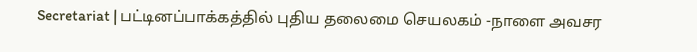Secretariat | பட்டினப்பாக்கத்தில் புதிய தலைமை செயலகம் -நாளை அவசர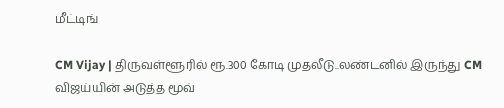மீட்டிங்

CM Vijay | திருவள்ளூரில் ரூ.300 கோடி முதலீடு..லண்டனில் இருந்து CM விஜய்யின் அடுத்த மூவ்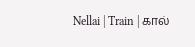Nellai | Train | கால்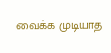வைக்க முடியாத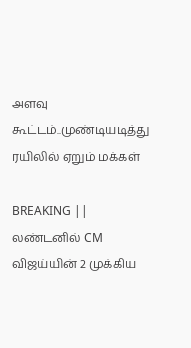அளவு கூட்டம்..முண்டியடித்து ரயிலில் ஏறும் மக்கள்

BREAKING || லண்டனில் CM விஜய்யின் 2 முக்கிய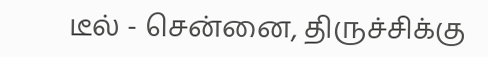டீல் - சென்னை, திருச்சிக்கு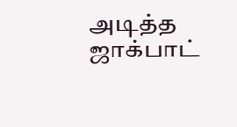அடித்த ஜாக்பாட்